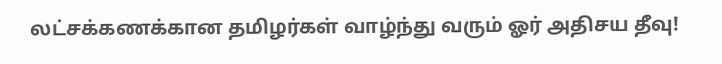லட்சக்கணக்கான தமிழர்கள் வாழ்ந்து வரும் ஓர் அதிசய தீவு!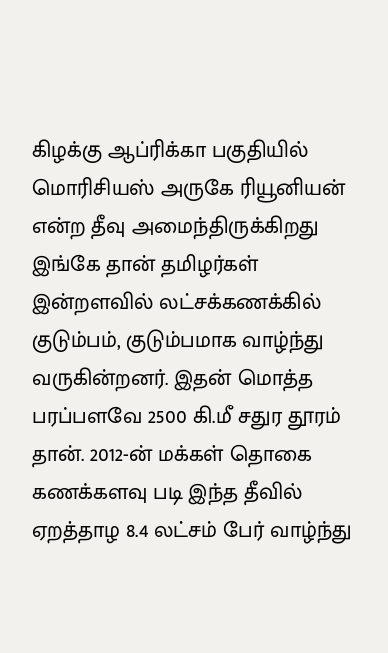கிழக்கு ஆப்ரிக்கா பகுதியில் மொரிசியஸ் அருகே ரியூனியன் என்ற தீவு அமைந்திருக்கிறது இங்கே தான் தமிழர்கள் இன்றளவில் லட்சக்கணக்கில் குடும்பம், குடும்பமாக வாழ்ந்து வருகின்றனர். இதன் மொத்த பரப்பளவே 2500 கி.மீ சதுர தூரம் தான். 2012-ன் மக்கள் தொகை கணக்களவு படி இந்த தீவில் ஏறத்தாழ 8.4 லட்சம் பேர் வாழ்ந்து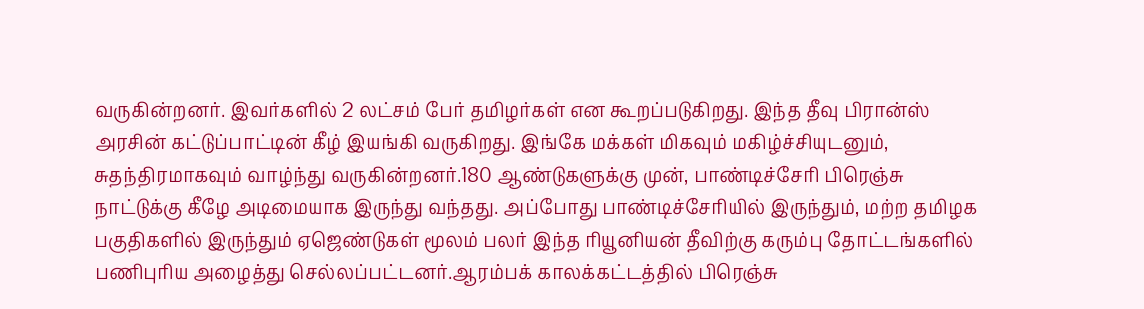வருகின்றனர். இவர்களில் 2 லட்சம் பேர் தமிழர்கள் என கூறப்படுகிறது. இந்த தீவு பிரான்ஸ் அரசின் கட்டுப்பாட்டின் கீழ் இயங்கி வருகிறது. இங்கே மக்கள் மிகவும் மகிழ்ச்சியுடனும், சுதந்திரமாகவும் வாழ்ந்து வருகின்றனர்.180 ஆண்டுகளுக்கு முன், பாண்டிச்சேரி பிரெஞ்சு நாட்டுக்கு கீழே அடிமையாக இருந்து வந்தது. அப்போது பாண்டிச்சேரியில் இருந்தும், மற்ற தமிழக பகுதிகளில் இருந்தும் ஏஜெண்டுகள் மூலம் பலர் இந்த ரியூனியன் தீவிற்கு கரும்பு தோட்டங்களில் பணிபுரிய அழைத்து செல்லப்பட்டனர்.ஆரம்பக் காலக்கட்டத்தில் பிரெஞ்சு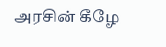அரசின் கீழே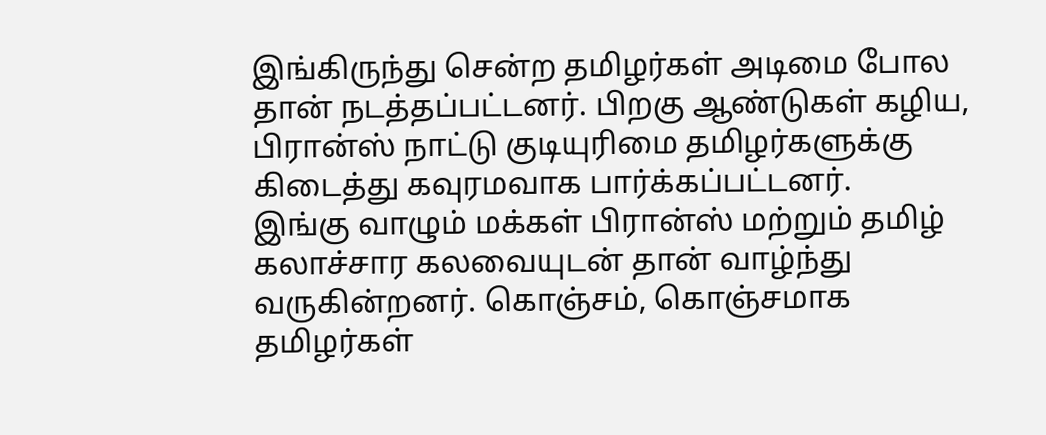இங்கிருந்து சென்ற தமிழர்கள் அடிமை போல தான் நடத்தப்பட்டனர். பிறகு ஆண்டுகள் கழிய, பிரான்ஸ் நாட்டு குடியுரிமை தமிழர்களுக்கு கிடைத்து கவுரமவாக பார்க்கப்பட்டனர்.
இங்கு வாழும் மக்கள் பிரான்ஸ் மற்றும் தமிழ் கலாச்சார கலவையுடன் தான் வாழ்ந்து வருகின்றனர். கொஞ்சம், கொஞ்சமாக தமிழர்கள்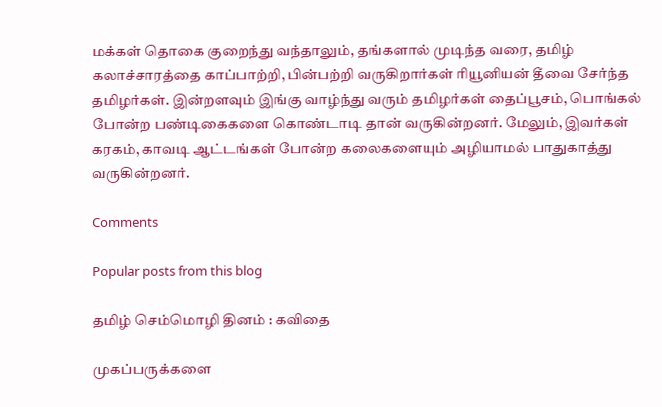மக்கள் தொகை குறைந்து வந்தாலும், தங்களால் முடிந்த வரை, தமிழ் கலாச்சாரத்தை காப்பாற்றி, பின்பற்றி வருகிறார்கள் ரியூனியன் தீவை சேர்ந்த தமிழர்கள். இன்றளவும் இங்கு வாழ்ந்து வரும் தமிழர்கள் தைப்பூசம், பொங்கல் போன்ற பண்டிகைகளை கொண்டாடி தான் வருகின்றனர். மேலும், இவர்கள் கரகம், காவடி ஆட்டங்கள் போன்ற கலைகளையும் அழியாமல் பாதுகாத்து வருகின்றனர்.

Comments

Popular posts from this blog

தமிழ் செம்மொழி தினம் : கவிதை

முகப்பருக்களை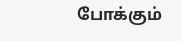போக்கும்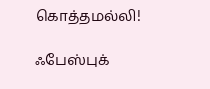கொத்தமல்லி!

ஃபேஸ்புக்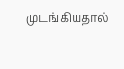முடங்கியதால்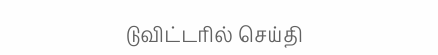டுவிட்டரில் செய்தி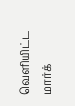வெளியிட்ட மார்க்